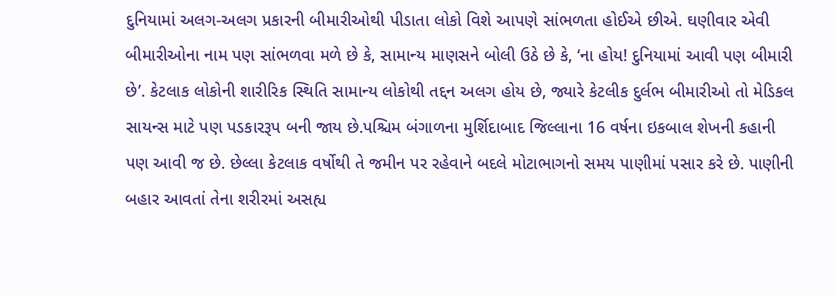દુનિયામાં અલગ-અલગ પ્રકારની બીમારીઓથી પીડાતા લોકો વિશે આપણે સાંભળતા હોઈએ છીએ. ઘણીવાર એવી બીમારીઓના નામ પણ સાંભળવા મળે છે કે, સામાન્ય માણસને બોલી ઉઠે છે કે, ‘ના હોય! દુનિયામાં આવી પણ બીમારી છે’. કેટલાક લોકોની શારીરિક સ્થિતિ સામાન્ય લોકોથી તદ્દન અલગ હોય છે, જ્યારે કેટલીક દુર્લભ બીમારીઓ તો મેડિકલ સાયન્સ માટે પણ પડકારરૂપ બની જાય છે.પશ્ચિમ બંગાળના મુર્શિદાબાદ જિલ્લાના 16 વર્ષના ઇકબાલ શેખની કહાની પણ આવી જ છે. છેલ્લા કેટલાક વર્ષોથી તે જમીન પર રહેવાને બદલે મોટાભાગનો સમય પાણીમાં પસાર કરે છે. પાણીની બહાર આવતાં તેના શરીરમાં અસહ્ય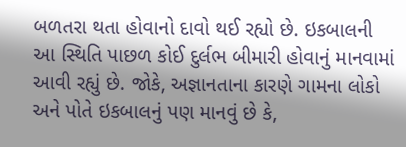બળતરા થતા હોવાનો દાવો થઈ રહ્યો છે. ઇકબાલની આ સ્થિતિ પાછળ કોઈ દુર્લભ બીમારી હોવાનું માનવામાં આવી રહ્યું છે. જોકે, અજ્ઞાનતાના કારણે ગામના લોકો અને પોતે ઇકબાલનું પણ માનવું છે કે,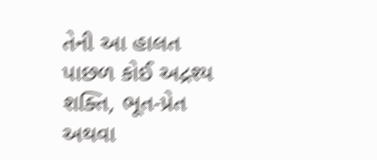તેની આ હાલત પાછળ કોઈ અદ્રશ્ય શક્તિ, ભૂત-પ્રેત અથવા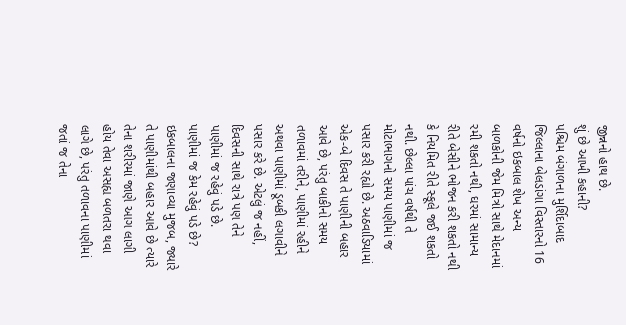જીન્નનો હાથ છે.
શું છે આખી કહાની?
પશ્ચિમ બંગાળના મુર્શિદાબાદ જિલ્લાના બેલડાંગા વિસ્તારનો 16 વર્ષનો ઇકબાલ શેખ અન્ય બાળકોની જેમ મિત્રો સાથે મેદાનમાં રમી શકતો નથી, ઘરમાં સામાન્ય રીતે બેસીને ભોજન કરી શકતો નથી કે નિયમિત રીતે સ્કૂલે જઈ શકતો નથી. છેલ્લા પાંચ વર્ષથી તે મોટાભાગનો સમય પાણીમાં જ પસાર કરી રહ્યો છે. અઠવાડિયામાં એક-બે દિવસ તે પાણીની બહાર આવે છે, પરંતુ બાકીનો સમય તળાવમાં તરીને, પાણીમાં રહીને અથવા પાણીમાં ડૂબકી લગાવીને પસાર કરે છે. એટલું જ નહીં, દિવસની સાથે રાત્રે પણ તેને પાણીમાં જ રહેવું પડે છે.
પાણીમાં જ કેમ રહેવું પડે છે?
ઇકબાલના જણાવ્યા મુજબ, જ્યારે તે પાણીમાંથી બહાર આવે છે ત્યારે તેના શરીરમાં જાણે આગ લાગી હોય તેવા અસહ્ય બળતરા થવા લાગે છે, પરંતુ તળાવના પાણીમાં જતાં જ તેના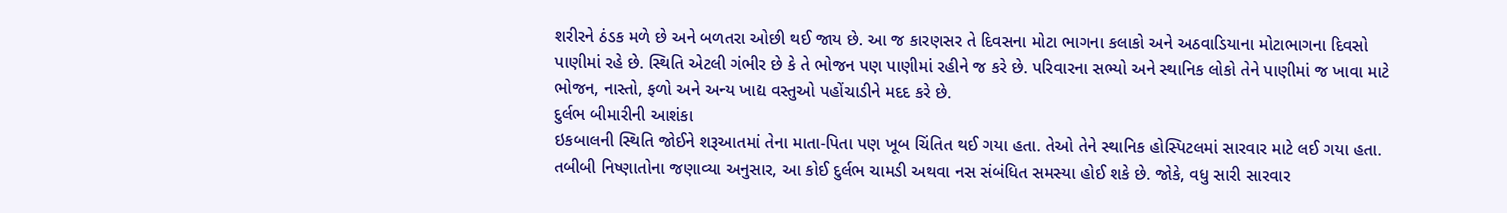શરીરને ઠંડક મળે છે અને બળતરા ઓછી થઈ જાય છે. આ જ કારણસર તે દિવસના મોટા ભાગના કલાકો અને અઠવાડિયાના મોટાભાગના દિવસો પાણીમાં રહે છે. સ્થિતિ એટલી ગંભીર છે કે તે ભોજન પણ પાણીમાં રહીને જ કરે છે. પરિવારના સભ્યો અને સ્થાનિક લોકો તેને પાણીમાં જ ખાવા માટે ભોજન, નાસ્તો, ફળો અને અન્ય ખાદ્ય વસ્તુઓ પહોંચાડીને મદદ કરે છે.
દુર્લભ બીમારીની આશંકા
ઇકબાલની સ્થિતિ જોઈને શરૂઆતમાં તેના માતા-પિતા પણ ખૂબ ચિંતિત થઈ ગયા હતા. તેઓ તેને સ્થાનિક હોસ્પિટલમાં સારવાર માટે લઈ ગયા હતા. તબીબી નિષ્ણાતોના જણાવ્યા અનુસાર, આ કોઈ દુર્લભ ચામડી અથવા નસ સંબંધિત સમસ્યા હોઈ શકે છે. જોકે, વધુ સારી સારવાર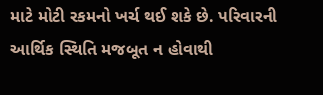માટે મોટી રકમનો ખર્ચ થઈ શકે છે. પરિવારની આર્થિક સ્થિતિ મજબૂત ન હોવાથી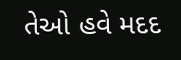તેઓ હવે મદદ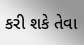કરી શકે તેવા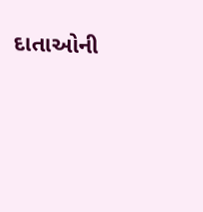દાતાઓની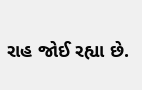રાહ જોઈ રહ્યા છે.